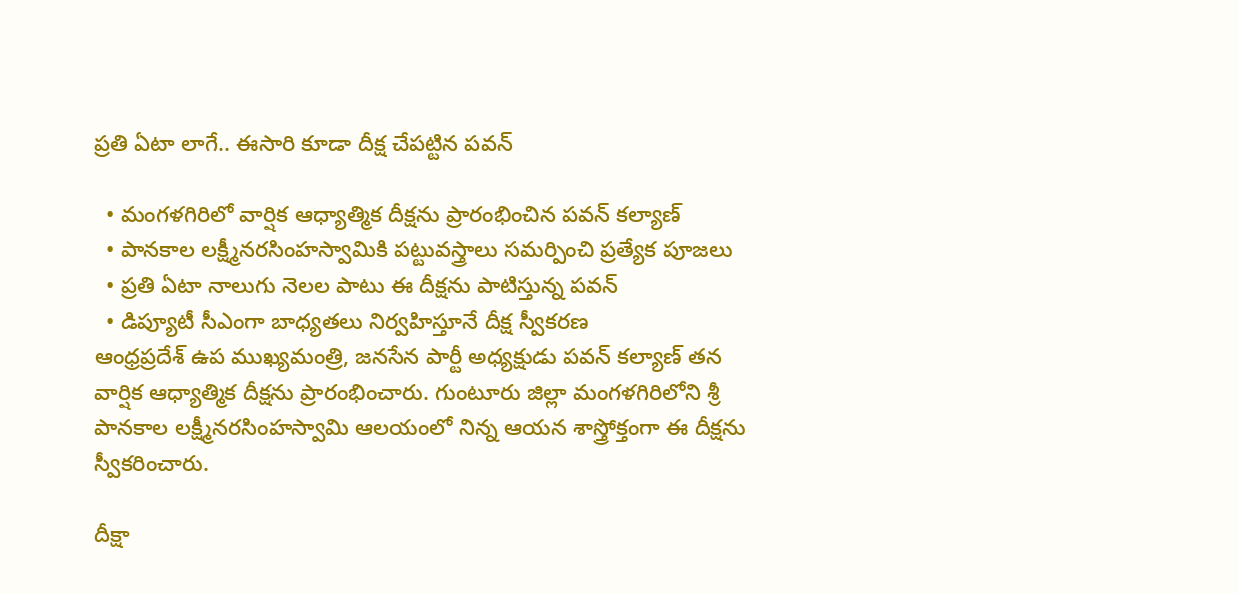ప్రతి ఏటా లాగే.. ఈసారి కూడా దీక్ష చేపట్టిన పవన్

  • మంగళగిరిలో వార్షిక ఆధ్యాత్మిక దీక్షను ప్రారంభించిన పవన్ కల్యాణ్
  • పానకాల లక్ష్మీనరసింహస్వామికి పట్టువస్త్రాలు సమర్పించి ప్రత్యేక పూజలు
  • ప్రతి ఏటా నాలుగు నెలల పాటు ఈ దీక్షను పాటిస్తున్న పవన్
  • డిప్యూటీ సీఎంగా బాధ్యతలు నిర్వహిస్తూనే దీక్ష స్వీకరణ
ఆంధ్రప్రదేశ్ ఉప ముఖ్యమంత్రి, జనసేన పార్టీ అధ్యక్షుడు పవన్ కల్యాణ్ తన వార్షిక ఆధ్యాత్మిక దీక్షను ప్రారంభించారు. గుంటూరు జిల్లా మంగళగిరిలోని శ్రీ పానకాల లక్ష్మీనరసింహస్వామి ఆలయంలో నిన్న ఆయన శాస్త్రోక్తంగా ఈ దీక్షను స్వీకరించారు.

దీక్షా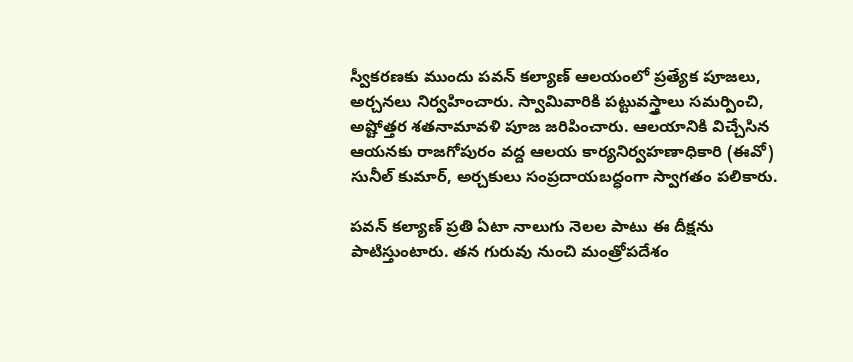స్వీకరణకు ముందు పవన్ కల్యాణ్ ఆలయంలో ప్రత్యేక పూజలు, అర్చనలు నిర్వహించారు. స్వామివారికి పట్టువస్త్రాలు సమర్పించి, అష్టోత్తర శతనామావళి పూజ జరిపించారు. ఆలయానికి విచ్చేసిన ఆయనకు రాజగోపురం వద్ద ఆలయ కార్యనిర్వహణాధికారి (ఈవో) సునీల్ కుమార్, అర్చకులు సంప్రదాయబద్ధంగా స్వాగతం పలికారు.

పవన్ కల్యాణ్ ప్రతి ఏటా నాలుగు నెలల పాటు ఈ దీక్షను పాటిస్తుంటారు. తన గురువు నుంచి మంత్రోపదేశం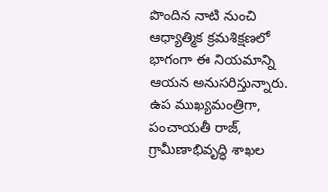పొందిన నాటి నుంచి ఆధ్యాత్మిక క్రమశిక్షణలో భాగంగా ఈ నియమాన్ని ఆయన అనుసరిస్తున్నారు. ఉప ముఖ్యమంత్రిగా, పంచాయతీ రాజ్, గ్రామీణాభివృద్ధి శాఖల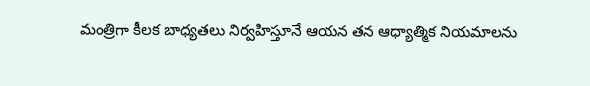మంత్రిగా కీలక బాధ్యతలు నిర్వహిస్తూనే ఆయన తన ఆధ్యాత్మిక నియమాలను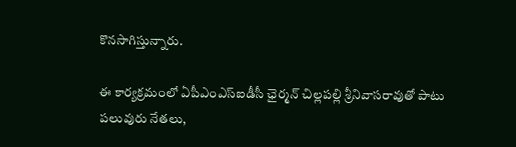కొనసాగిస్తున్నారు.

ఈ కార్యక్రమంలో ఏపీఎంఎస్‌ఐడీసీ ఛైర్మన్ చిల్లపల్లి శ్రీనివాసరావుతో పాటు పలువురు నేతలు,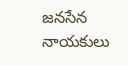జనసేన నాయకులు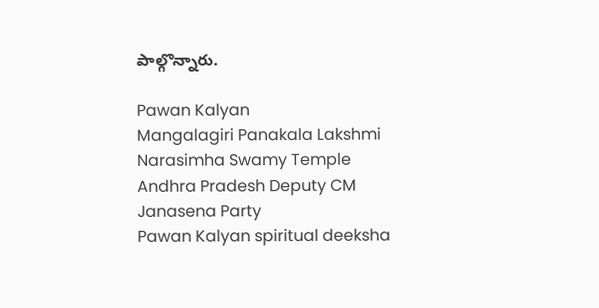పాల్గొన్నారు.

Pawan Kalyan
Mangalagiri Panakala Lakshmi Narasimha Swamy Temple
Andhra Pradesh Deputy CM
Janasena Party
Pawan Kalyan spiritual deeksha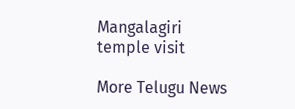Mangalagiri temple visit

More Telugu News